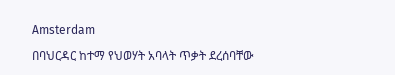Amsterdam

በባህርዳር ከተማ የህወሃት አባላት ጥቃት ደረሰባቸው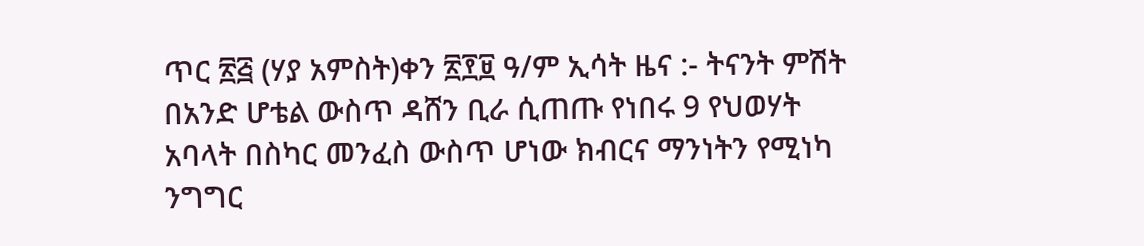ጥር ፳፭ (ሃያ አምስት)ቀን ፳፻፱ ዓ/ም ኢሳት ዜና :- ትናንት ምሽት በአንድ ሆቴል ውስጥ ዳሸን ቢራ ሲጠጡ የነበሩ 9 የህወሃት አባላት በስካር መንፈስ ውስጥ ሆነው ክብርና ማንነትን የሚነካ ንግግር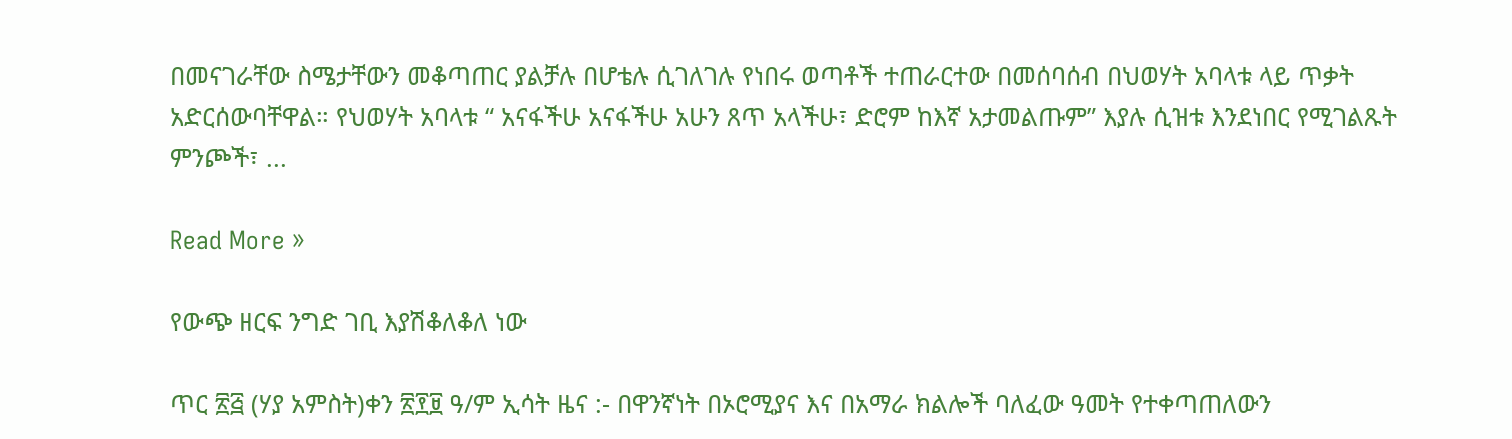በመናገራቸው ስሜታቸውን መቆጣጠር ያልቻሉ በሆቴሉ ሲገለገሉ የነበሩ ወጣቶች ተጠራርተው በመሰባሰብ በህወሃት አባላቱ ላይ ጥቃት አድርሰውባቸዋል። የህወሃት አባላቱ “ አናፋችሁ አናፋችሁ አሁን ጸጥ አላችሁ፣ ድሮም ከእኛ አታመልጡም” እያሉ ሲዝቱ እንደነበር የሚገልጹት ምንጮች፣ ...

Read More »

የውጭ ዘርፍ ንግድ ገቢ እያሽቆለቆለ ነው

ጥር ፳፭ (ሃያ አምስት)ቀን ፳፻፱ ዓ/ም ኢሳት ዜና :- በዋንኛነት በኦሮሚያና እና በአማራ ክልሎች ባለፈው ዓመት የተቀጣጠለውን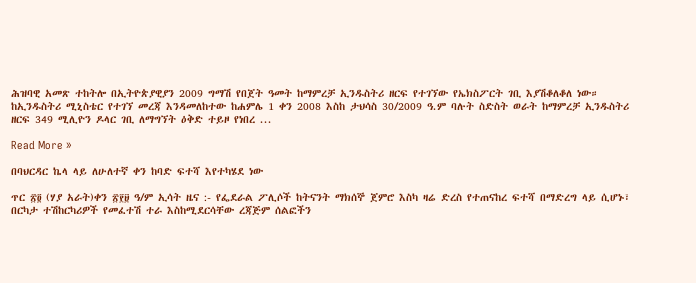ሕዝባዊ አመጽ ተከትሎ በኢትዮጵያዊያን 2009 ግማሽ የበጀት ዓመት ከማምረቻ ኢንዱስትሪ ዘርፍ የተገኘው የኤክስፖርት ገቢ እያሽቆለቆለ ነው። ከኢንዱስትሪ ሚኒስቴር የተገኘ መረጃ እንዳመለከተው ከሐምሌ 1 ቀን 2008 እስከ ታህሳስ 30/2009 ዓ.ም ባሉት ስድስት ወራት ከማምረቻ ኢንዱስትሪ ዘርፍ 349 ሚሊዮን ዶላር ገቢ ለማግኘት ዕቅድ ተይዞ የነበረ ...

Read More »

በባህርዳር ኬላ ላይ ለሁለተኛ ቀን ከባድ ፍተሻ እየተካሄደ ነው

ጥር ፳፬ (ሃያ አራት)ቀን ፳፻፱ ዓ/ም ኢሳት ዜና :- የፌደራል ፖሊሶች ከትናንት ማክሰኞ ጀምሮ እስካ ዛሬ ድረስ የተጠናከረ ፍተሻ በማድረግ ላይ ሲሆኑ፣ በርካታ ተሽከርካሪዎች የመፈተሽ ተራ እስከሚደርሳቸው ረጃጅም ሰልፎችን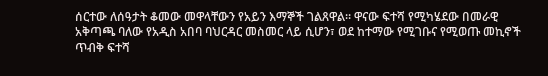ሰርተው ለሰዓታት ቆመው መዋላቸውን የአይን እማኞች ገልጸዋል። ዋናው ፍተሻ የሚካሄደው በመራዊ አቅጣጫ ባለው የአዲስ አበባ ባህርዳር መስመር ላይ ሲሆን፣ ወደ ከተማው የሚገቡና የሚወጡ መኪኖች ጥብቅ ፍተሻ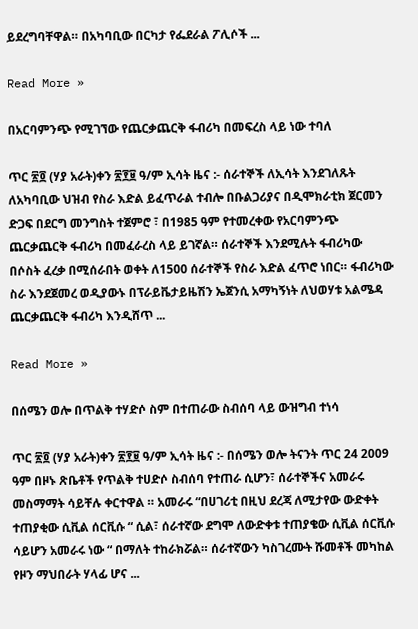ይደረግባቸዋል። በአካባቢው በርካታ የፌደራል ፖሊሶች ...

Read More »

በአርባምንጭ የሚገኘው የጨርቃጨርቅ ፋብሪካ በመፍረስ ላይ ነው ተባለ

ጥር ፳፬ (ሃያ አራት)ቀን ፳፻፱ ዓ/ም ኢሳት ዜና :- ሰራተኞች ለኢሳት እንደገለጹት ለአካባቢው ህዝብ የስራ እድል ይፈጥራል ተብሎ በቡልጋሪያና በዲሞክራቲክ ጀርመን ድጋፍ በደርግ መንግስት ተጀምሮ ፣ በ1985 ዓም የተመረቀው የአርባምንጭ ጨርቃጨርቅ ፋብሪካ በመፈራረስ ላይ ይገኛል። ሰራተኞች እንደሚሉት ፋብሪካው በሶስት ፈረቃ በሚሰራበት ወቀት ለ1500 ሰራተኞች የስራ እድል ፈጥሮ ነበር። ፋብሪካው ስራ እንደጀመረ ወዲያውኑ በፕራይቬታይዜሽን ኤጀንሲ አማካኝነት ለህወሃቱ አልሜዳ ጨርቃጨርቅ ፋብሪካ እንዲሸጥ ...

Read More »

በሰሜን ወሎ በጥልቅ ተሃድሶ ስም በተጠራው ስብሰባ ላይ ውዝግብ ተነሳ

ጥር ፳፬ (ሃያ አራት)ቀን ፳፻፱ ዓ/ም ኢሳት ዜና :- በሰሜን ወሎ ትናንት ጥር 24 2009 ዓም በዞኑ ጽቤቶች የጥልቅ ተሀድሶ ስብሰባ የተጠራ ሲሆን፣ ሰራተኞችና አመራሩ መስማማት ሳይቸሉ ቀርተዋል ። አመራሩ “በሀገሪቲ በዚህ ደረጃ ለሚታየው ውድቀት ተጠያቂው ሲቪል ሰርቪሱ “ ሲል፣ ሰራተኛው ደግሞ ለውድቀቱ ተጠያቄው ሲቪል ሰርቪሱ ሳይሆን አመራሩ ነው “ በማለት ተከራክሯል። ሰራተኛውን ካስገረሙት ሹመቶች መካከል የዞን ማህበራት ሃላፊ ሆና ...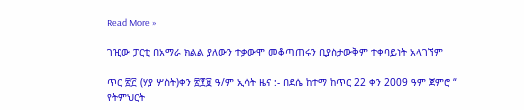Read More »

ገዢው ፓርቲ በአማራ ክልል ያለውን ተቃውሞ መቆጣጠሩን ቢያስታውቅም ተቀባይነት አላገኘም

ጥር ፳፫ (ሃያ ሦስት)ቀን ፳፻፱ ዓ/ም ኢሳት ዜና :- በደሴ ከተማ ከጥር 22 ቀን 2009 ዓም ጀምሮ “ የትምህርት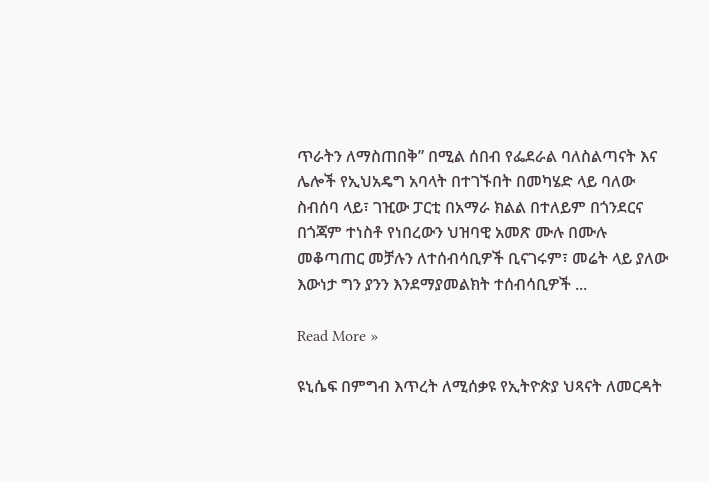ጥራትን ለማስጠበቅ” በሚል ሰበብ የፌደራል ባለስልጣናት እና ሌሎች የኢህአዴግ አባላት በተገኙበት በመካሄድ ላይ ባለው ስብሰባ ላይ፣ ገዢው ፓርቲ በአማራ ክልል በተለይም በጎንደርና በጎጃም ተነስቶ የነበረውን ህዝባዊ አመጽ ሙሉ በሙሉ መቆጣጠር መቻሉን ለተሰብሳቢዎች ቢናገሩም፣ መሬት ላይ ያለው እውነታ ግን ያንን እንደማያመልክት ተሰብሳቢዎች ...

Read More »

ዩኒሴፍ በምግብ እጥረት ለሚሰቃዩ የኢትዮጵያ ህጻናት ለመርዳት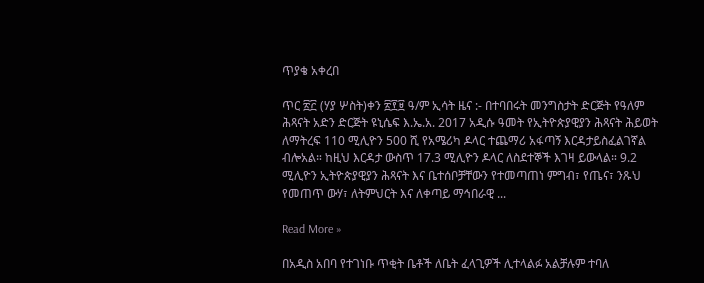ጥያቄ አቀረበ

ጥር ፳፫ (ሃያ ሦስት)ቀን ፳፻፱ ዓ/ም ኢሳት ዜና :- በተባበሩት መንግስታት ድርጅት የዓለም ሕጻናት አድን ድርጅት ዩኒሴፍ እ.ኤ.አ. 2017 አዲሱ ዓመት የኢትዮጵያዊያን ሕጻናት ሕይወት ለማትረፍ 110 ሚሊዮን 500 ሺ የአሜሪካ ዶላር ተጨማሪ አፋጣኝ እርዳታይስፈልገኛል ብሎአል። ከዚህ እርዳታ ውስጥ 17.3 ሚሊዮን ዶላር ለስደተኞች እገዛ ይውላል። 9.2 ሚሊዮን ኢትዮጵያዊያን ሕጻናት እና ቤተሰቦቻቸውን የተመጣጠነ ምግብ፣ የጤና፣ ንጹህ የመጠጥ ውሃ፣ ለትምህርት እና ለቀጣይ ማኅበራዊ ...

Read More »

በአዲስ አበባ የተገነቡ ጥቂት ቤቶች ለቤት ፈላጊዎች ሊተላልፉ አልቻሉም ተባለ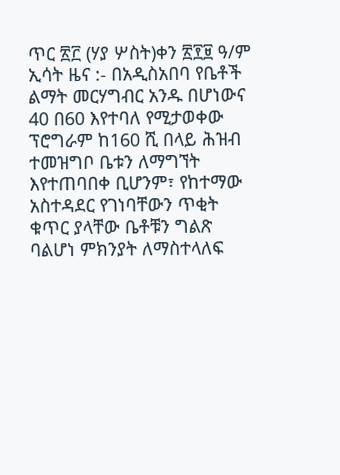ጥር ፳፫ (ሃያ ሦስት)ቀን ፳፻፱ ዓ/ም ኢሳት ዜና :- በአዲስአበባ የቤቶች ልማት መርሃግብር አንዱ በሆነውና 40 በ60 እየተባለ የሚታወቀው ፕሮግራም ከ160 ሺ በላይ ሕዝብ ተመዝግቦ ቤቱን ለማግኘት እየተጠባበቀ ቢሆንም፣ የከተማው አስተዳደር የገነባቸውን ጥቂት ቁጥር ያላቸው ቤቶቹን ግልጽ ባልሆነ ምክንያት ለማስተላለፍ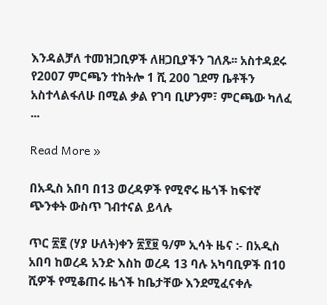እንዳልቻለ ተመዝጋቢዎች ለዘጋቢያችን ገለጹ፡፡ አስተዳደሩ የ2007 ምርጫን ተከትሎ 1 ሺ 200 ገደማ ቤቶችን አስተላልፋለሁ በሚል ቃል የገባ ቢሆንም፣ ምርጫው ካለፈ ...

Read More »

በአዲስ አበባ በ13 ወረዳዎች የሚኖሩ ዜጎች ከፍተኛ ጭንቀት ውስጥ ገብተናል ይላሉ

ጥር ፳፪ (ሃያ ሁለት)ቀን ፳፻፱ ዓ/ም ኢሳት ዜና :- በአዲስ አበባ ከወረዳ አንድ እስከ ወረዳ 13 ባሉ አካባቢዎች በ10 ሺዎች የሚቆጠሩ ዜጎች ከቤታቸው እንደሚፈናቀሉ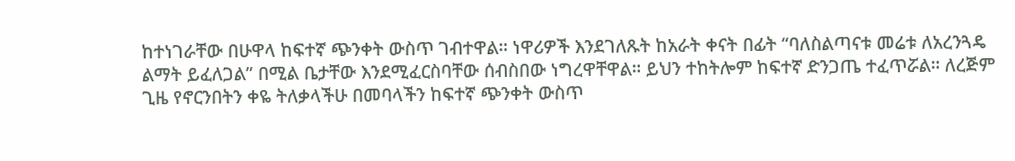ከተነገራቸው በሁዋላ ከፍተኛ ጭንቀት ውስጥ ገብተዋል። ነዋሪዎች እንደገለጹት ከአራት ቀናት በፊት “ባለስልጣናቱ መሬቱ ለአረንጓዴ ልማት ይፈለጋል” በሚል ቤታቸው እንደሚፈርስባቸው ሰብስበው ነግረዋቸዋል። ይህን ተከትሎም ከፍተኛ ድንጋጤ ተፈጥሯል። ለረጅም ጊዜ የኖርንበትን ቀዬ ትለቃላችሁ በመባላችን ከፍተኛ ጭንቀት ውስጥ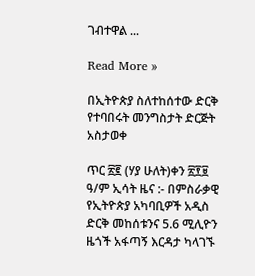ገብተዋል ...

Read More »

በኢትዮጵያ ስለተከሰተው ድርቅ የተባበሩት መንግስታት ድርጅት አስታወቀ

ጥር ፳፪ (ሃያ ሁለት)ቀን ፳፻፱ ዓ/ም ኢሳት ዜና :- በምስራቃዊ የኢትዮጵያ አካባቢዎች አዲስ ድርቅ መከሰቱንና 5.6 ሚሊዮን ዜጎች አፋጣኝ እርዳታ ካላገኙ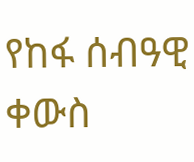የከፋ ሰብዓዊ ቀውስ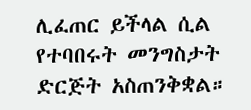ሊፈጠር ይችላል ሲል የተባበሩት መንግስታት ድርጅት አስጠንቅቋል።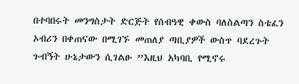በተባበሩት መንግስታት ድርጅት የሰብዓዊ ቀውስ ባለስልጣን ስቴፈን ኦብሪን በቀጠናው በሚገኙ መጠለያ ጣቢያዎች ውስጥ ባደረጉት ጉብኝት ሁኔታውን ሲገልፁ ”እዚህ አካባቢ የሚኖሩ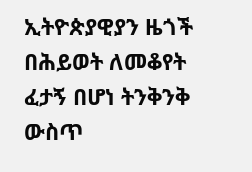ኢትዮጵያዊያን ዜጎች በሕይወት ለመቆየት ፈታኝ በሆነ ትንቅንቅ ውስጥ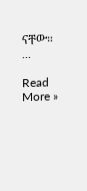ናቸው። ...

Read More »